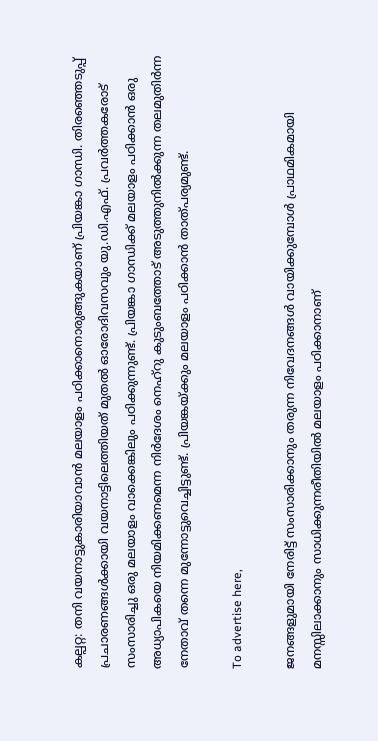കല്പറ്റ: തനി വയനാട്ടുകാരിയാവാൻ മലയാളം പഠിക്കാനൊരുങ്ങുകയാണ് പ്രിയങ്കാ ഗാന്ധി. തിരഞ്ഞെടുപ്പ് പ്രചാരണങ്ങൾക്കായി വയനാട്ടിലെത്തിയത് മുതൽ ഓരോദിവസവും യു.ഡി.എഫ്. പ്രവർത്തകരോട് സംസാരിച്ചു ഒരു മലയാളം വാക്കെങ്കിലും പഠിക്കുന്നുണ്ട്. പ്രിയങ്കാ ഗാന്ധിക്ക് മലയാളം പഠിക്കാൻ ഒരു അധ്യാപികയെ നിയമിക്കണമെന്ന നിർദേശം നെഹ്‌റു കുടുംബത്തോട് അടുത്തുനിൽക്കുന്ന തലമുതിർന്ന നേതാവ് തന്നെ മുന്നോട്ടുവെച്ചിട്ടുണ്ട്. പ്രിയങ്കയ്ക്കും മലയാളം പഠിക്കാൻ താത്പര്യമുണ്ട്.

To advertise here,

ജനങ്ങളുമായി നേരിട്ട് സംസാരിക്കാനും തരുന്ന നിവേദനങ്ങൾ വായിക്കുമ്പോൾ പ്രാഥമികമായി മനസ്സിലാക്കാനും സാധിക്കുന്നരീതിയിൽ മലയാളം പഠിക്കാനാണ്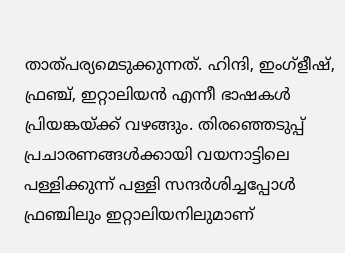താത്പര്യമെടുക്കുന്നത്. ഹിന്ദി, ഇംഗ്ളീഷ്, ഫ്രഞ്ച്, ഇറ്റാലിയൻ എന്നീ ഭാഷകൾ പ്രിയങ്കയ്ക്ക് വഴങ്ങും. തിരഞ്ഞെടുപ്പ് പ്രചാരണങ്ങൾക്കായി വയനാട്ടിലെ പള്ളിക്കുന്ന് പള്ളി സന്ദർശിച്ചപ്പോൾ ഫ്രഞ്ചിലും ഇറ്റാലിയനിലുമാണ്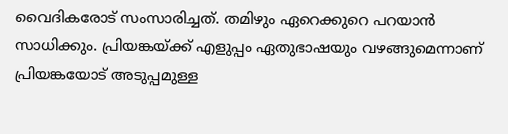വൈദികരോട് സംസാരിച്ചത്. തമിഴും ഏറെക്കുറെ പറയാൻ സാധിക്കും. പ്രിയങ്കയ്ക്ക് എളുപ്പം ഏതുഭാഷയും വഴങ്ങുമെന്നാണ് പ്രിയങ്കയോട് അടുപ്പമുള്ള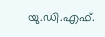യു.ഡി.എഫ്.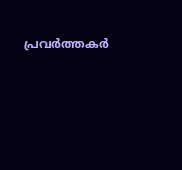പ്രവർത്തകർ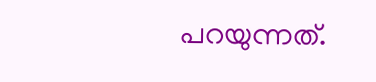പറയുന്നത്.